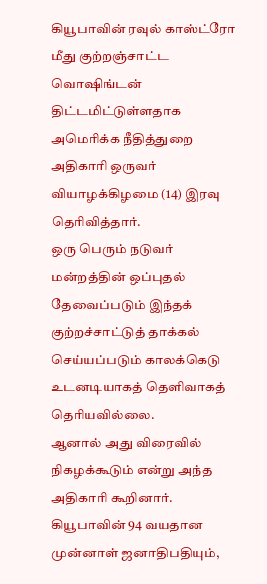கியூபாவின் ரவுல் காஸ்ட்ரோ மீது குற்றஞ்சாட்ட வொஷிங்டன் திட்டமிட்டுள்ளதாக அமெரிக்க நீதித்துறை அதிகாரி ஒருவர் வியாழக்கிழமை (14) இரவு தெரிவித்தார்.
ஒரு பெரும் நடுவர் மன்றத்தின் ஒப்புதல் தேவைப்படும் இந்தக் குற்றச்சாட்டுத் தாக்கல் செய்யப்படும் காலக்கெடு உடனடியாகத் தெளிவாகத் தெரியவில்லை.
ஆனால் அது விரைவில் நிகழக்கூடும் என்று அந்த அதிகாரி கூறினார்.
கியூபாவின் 94 வயதான முன்னாள் ஜனாதிபதியும்,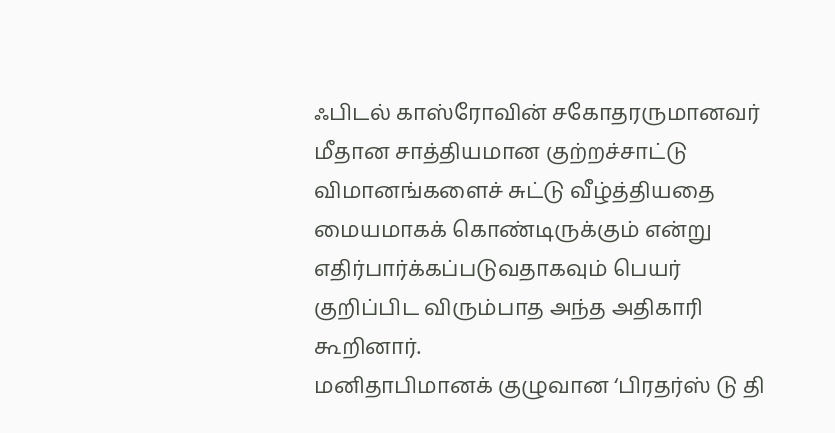ஃபிடல் காஸ்ரோவின் சகோதரருமானவர் மீதான சாத்தியமான குற்றச்சாட்டு விமானங்களைச் சுட்டு வீழ்த்தியதை மையமாகக் கொண்டிருக்கும் என்று எதிர்பார்க்கப்படுவதாகவும் பெயர் குறிப்பிட விரும்பாத அந்த அதிகாரி கூறினார்.
மனிதாபிமானக் குழுவான ‘பிரதர்ஸ் டு தி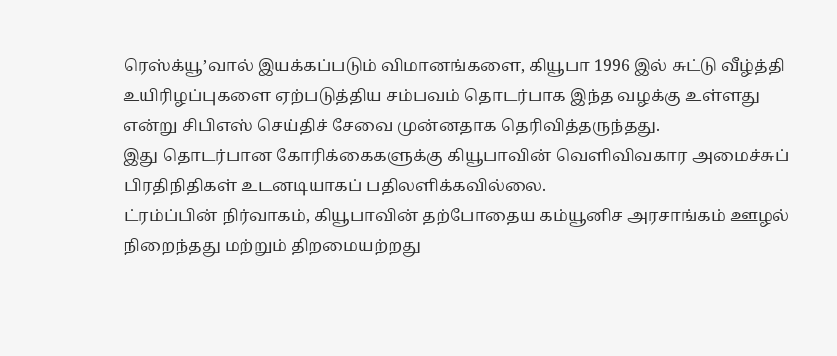ரெஸ்க்யூ’வால் இயக்கப்படும் விமானங்களை, கியூபா 1996 இல் சுட்டு வீழ்த்தி உயிரிழப்புகளை ஏற்படுத்திய சம்பவம் தொடர்பாக இந்த வழக்கு உள்ளது என்று சிபிஎஸ் செய்திச் சேவை முன்னதாக தெரிவித்தருந்தது.
இது தொடர்பான கோரிக்கைகளுக்கு கியூபாவின் வெளிவிவகார அமைச்சுப் பிரதிநிதிகள் உடனடியாகப் பதிலளிக்கவில்லை.
ட்ரம்ப்பின் நிர்வாகம், கியூபாவின் தற்போதைய கம்யூனிச அரசாங்கம் ஊழல் நிறைந்தது மற்றும் திறமையற்றது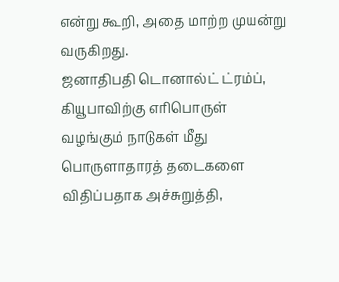என்று கூறி, அதை மாற்ற முயன்று வருகிறது.
ஜனாதிபதி டொனால்ட் ட்ரம்ப், கியூபாவிற்கு எரிபொருள் வழங்கும் நாடுகள் மீது பொருளாதாரத் தடைகளை விதிப்பதாக அச்சுறுத்தி,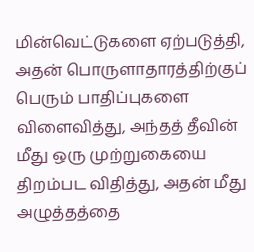மின்வெட்டுகளை ஏற்படுத்தி, அதன் பொருளாதாரத்திற்குப் பெரும் பாதிப்புகளை விளைவித்து, அந்தத் தீவின் மீது ஒரு முற்றுகையை திறம்பட விதித்து, அதன் மீது அழுத்தத்தை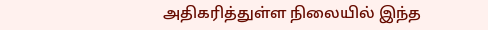அதிகரித்துள்ள நிலையில் இந்த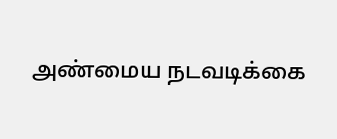அண்மைய நடவடிக்கை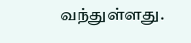வந்துள்ளது.